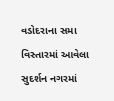વડોદરાના સમા વિસ્તારમાં આવેલા સુદર્શન નગરમાં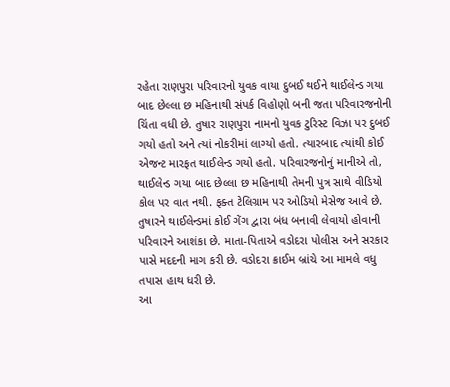રહેતા રાણપુરા પરિવારનો યુવક વાયા દુબઈ થઈને થાઈલેન્ડ ગયા બાદ છેલ્લા છ મહિનાથી સંપર્ક વિહોણો બની જતા પરિવારજનોની ચિંતા વધી છે. તુષાર રાણપુરા નામનો યુવક ટુરિસ્ટ વિઝા પર દુબઈ ગયો હતો અને ત્યાં નોકરીમાં લાગ્યો હતો. ત્યારબાદ ત્યાંથી કોઈ એજન્ટ મારફત થાઈલેન્ડ ગયો હતો. પરિવારજનોનું માનીએ તો, થાઈલેન્ડ ગયા બાદ છેલ્લા છ મહિનાથી તેમની પુત્ર સાથે વીડિયો કોલ પર વાત નથી. ફક્ત ટેલિગ્રામ પર ઓડિયો મેસેજ આવે છે. તુષારને થાઈલેન્ડમાં કોઈ ગેંગ દ્વારા બંધ બનાવી લેવાયો હોવાની પરિવારને આશંકા છે. માતા-પિતાએ વડોદરા પોલીસ અને સરકાર પાસે મદદની માગ કરી છે. વડોદરા ક્રાઈમ બ્રાંચે આ મામલે વધુ તપાસ હાથ ધરી છે.
આ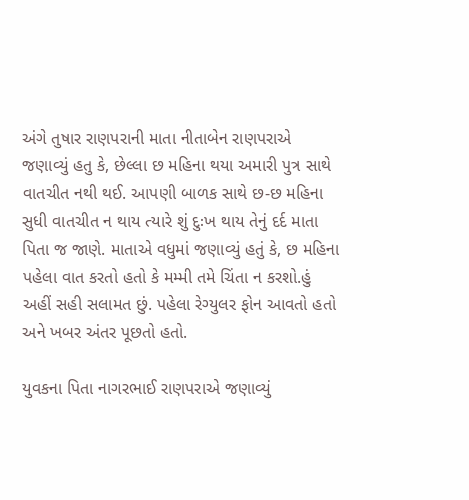અંગે તુષાર રાણપરાની માતા નીતાબેન રાણપરાએ જણાવ્યું હતુ કે, છેલ્લા છ મહિના થયા અમારી પુત્ર સાથે વાતચીત નથી થઈ. આપણી બાળક સાથે છ-છ મહિના સુધી વાતચીત ન થાય ત્યારે શું દુઃખ થાય તેનું દર્દ માતા પિતા જ જાણે. માતાએ વધુમાં જણાવ્યું હતું કે, છ મહિના પહેલા વાત કરતો હતો કે મમ્મી તમે ચિંતા ન કરશો.હું અહીં સહી સલામત છું. પહેલા રેગ્યુલર ફોન આવતો હતો અને ખબર અંતર પૂછતો હતો.

યુવકના પિતા નાગરભાઈ રાણપરાએ જણાવ્યું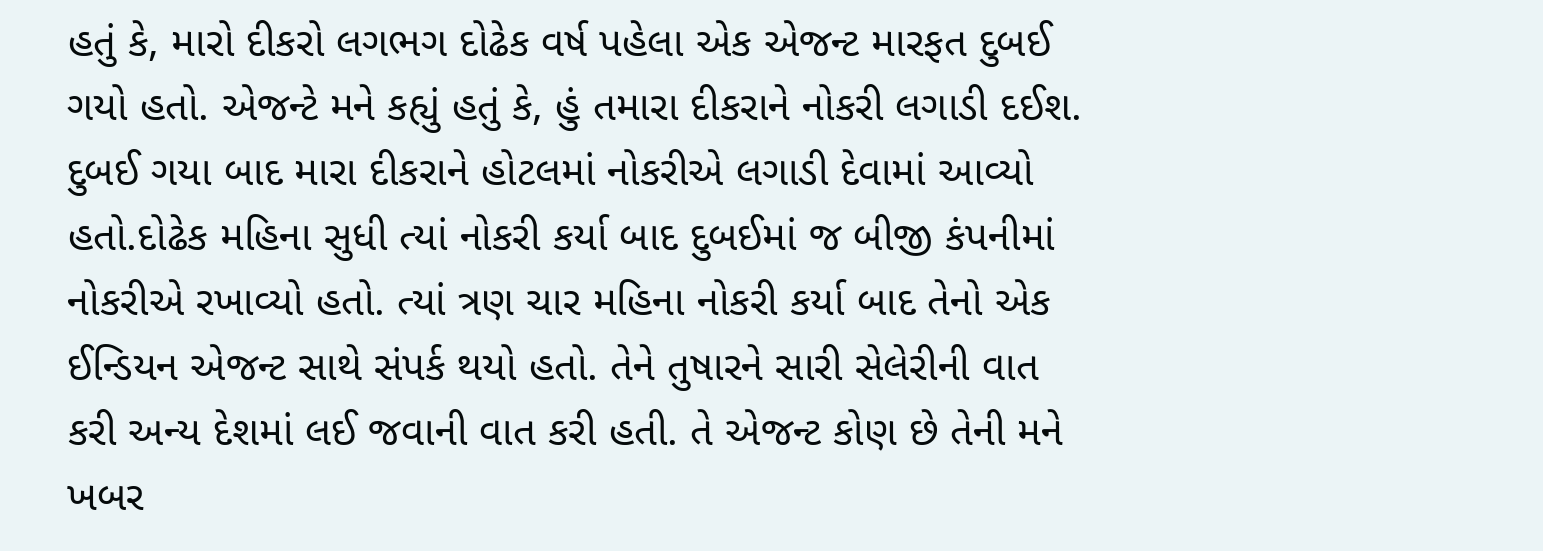હતું કે, મારો દીકરો લગભગ દોઢેક વર્ષ પહેલા એક એજન્ટ મારફત દુબઈ ગયો હતો. એજન્ટે મને કહ્યું હતું કે, હું તમારા દીકરાને નોકરી લગાડી દઈશ. દુબઈ ગયા બાદ મારા દીકરાને હોટલમાં નોકરીએ લગાડી દેવામાં આવ્યો હતો.દોઢેક મહિના સુધી ત્યાં નોકરી કર્યા બાદ દુબઈમાં જ બીજી કંપનીમાં નોકરીએ રખાવ્યો હતો. ત્યાં ત્રણ ચાર મહિના નોકરી કર્યા બાદ તેનો એક ઈન્ડિયન એજન્ટ સાથે સંપર્ક થયો હતો. તેને તુષારને સારી સેલેરીની વાત કરી અન્ય દેશમાં લઈ જવાની વાત કરી હતી. તે એજન્ટ કોણ છે તેની મને ખબર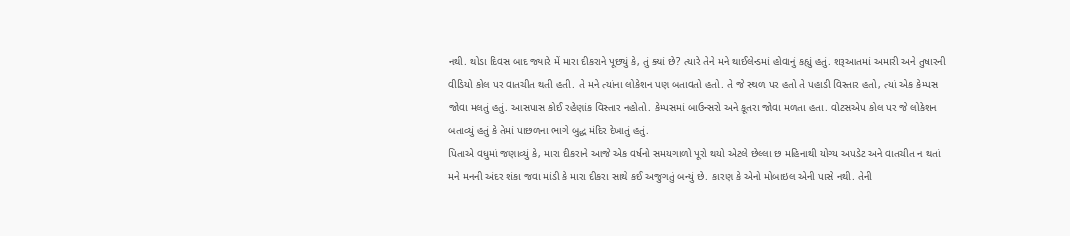નથી. થોડા દિવસ બાદ જ્યારે મેં મારા દીકરાને પૂછ્યું કે, તું ક્યાં છે? ત્યારે તેને મને થાઈલેન્ડમાં હોવાનું કહ્યું હતું. શરૂઆતમાં અમારી અને તુષારની વીડિયો કોલ પર વાતચીત થતી હતી. તે મને ત્યાંના લોકેશન પણ બતાવતો હતો. તે જે સ્થળ પર હતો તે પહાડી વિસ્તાર હતો, ત્યાં એક કેમ્પસ જોવા મલતું હતું. આસપાસ કોઈ રહેણાંક વિસ્તાર નહોતો. કેમ્પસમાં બાઉન્સરો અને કૂતરા જોવા મળતા હતા. વોટસએપ કોલ પર જે લોકેશન બતાવ્યું હતું કે તેમાં પાછળના ભાગે બુદ્ધ મંદિર દેખાતું હતું.
પિતાએ વધુમાં જણાવ્યું કે, મારા દીકરાને આજે એક વર્ષનો સમયગાળો પૂરો થયો એટલે છેલ્લા છ મહિનાથી યોગ્ય અપડેટ અને વાતચીત ન થતાં મને મનની અંદર શંકા જવા માંડી કે મારા દીકરા સાથે કઈ અજુગતું બન્યું છે. કારણ કે એનો મોબાઇલ એની પાસે નથી. તેની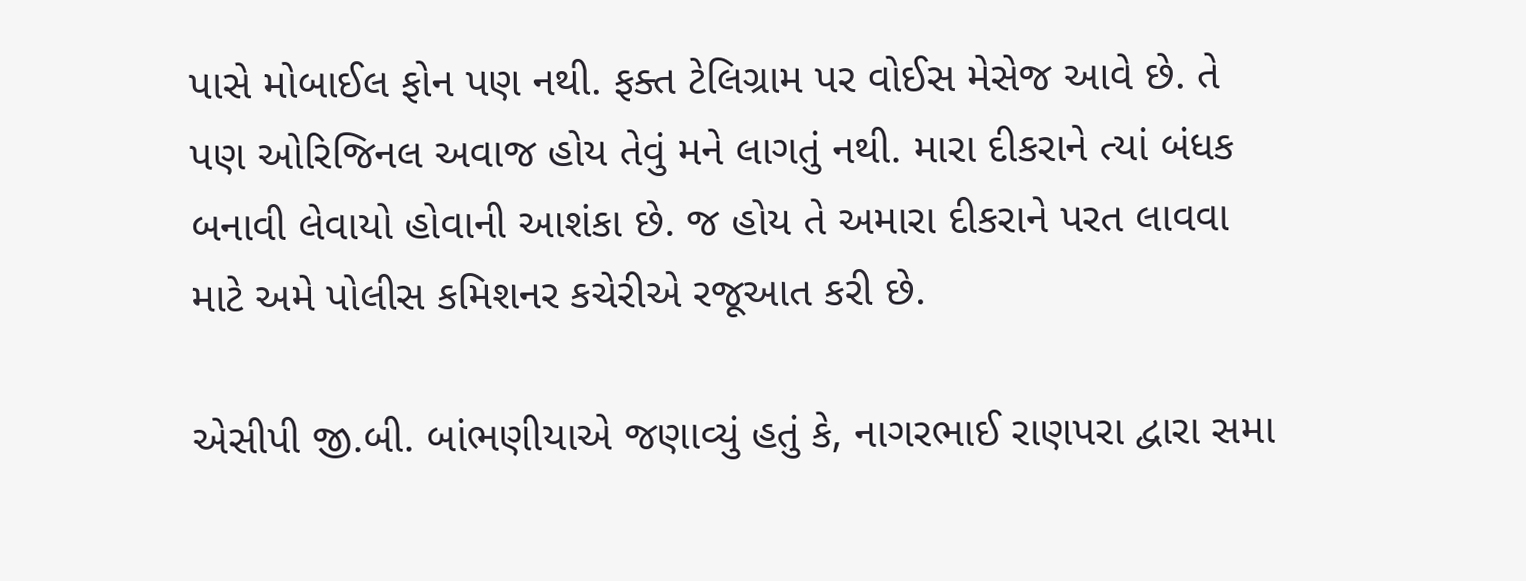પાસે મોબાઈલ ફોન પણ નથી. ફક્ત ટેલિગ્રામ પર વોઈસ મેસેજ આવે છે. તે પણ ઓરિજિનલ અવાજ હોય તેવું મને લાગતું નથી. મારા દીકરાને ત્યાં બંધક બનાવી લેવાયો હોવાની આશંકા છે. જ હોય તે અમારા દીકરાને પરત લાવવા માટે અમે પોલીસ કમિશનર કચેરીએ રજૂઆત કરી છે.

એસીપી જી.બી. બાંભણીયાએ જણાવ્યું હતું કે, નાગરભાઈ રાણપરા દ્વારા સમા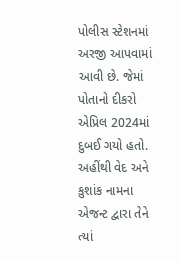પોલીસ સ્ટેશનમાં અરજી આપવામાં આવી છે. જેમાં પોતાનો દીકરો એપ્રિલ 2024માં દુબઈ ગયો હતો. અહીંથી વેદ અને કુશાંક નામના એજન્ટ દ્વારા તેને ત્યાં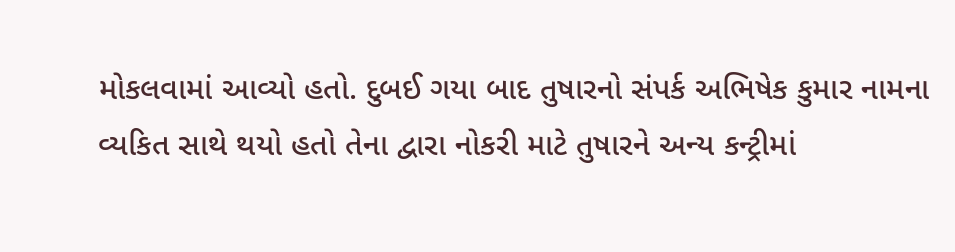મોકલવામાં આવ્યો હતો. દુબઈ ગયા બાદ તુષારનો સંપર્ક અભિષેક કુમાર નામના વ્યકિત સાથે થયો હતો તેના દ્વારા નોકરી માટે તુષારને અન્ય કન્ટ્રીમાં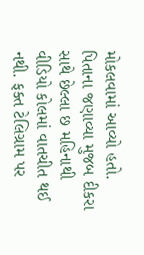મોકલવામાં આવ્યો હતો.
પિતાના જણાવ્યા મુજબ દીકરા સાથે છેલ્લા છ મહિનાથી વીડિયો કોલમાં વાતચીત થઈ નથી. ફક્ત ટેલિગ્રામ પર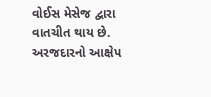વોઈસ મેસેજ દ્વારા વાતચીત થાય છે. અરજદારનો આક્ષેપ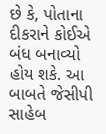છે કે, પોતાના દીકરાને કોઈએ બંધ બનાવ્યો હોય શકે. આ બાબતે જેસીપી સાહેબ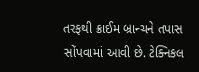તરફથી ક્રાઈમ બ્રાન્ચને તપાસ સોંપવામાં આવી છે. ટેક્નિકલ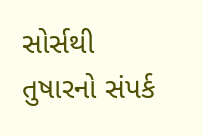સોર્સથી તુષારનો સંપર્ક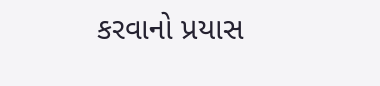કરવાનો પ્રયાસ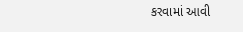કરવામાં આવી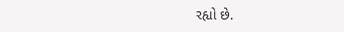રહ્યો છે.